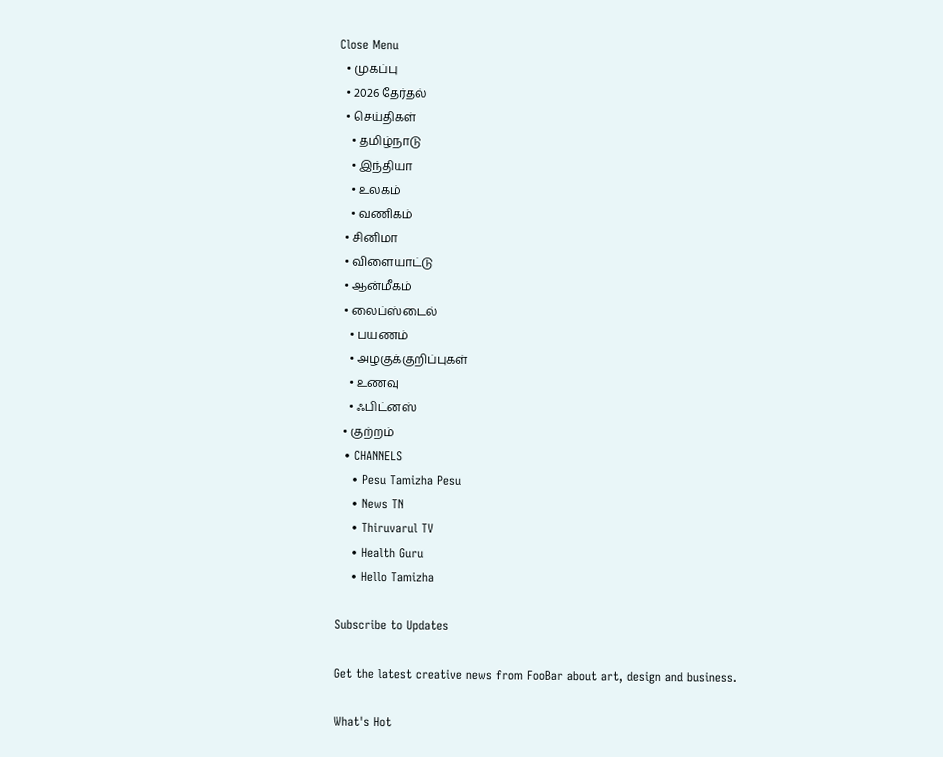Close Menu
  • முகப்பு
  • 2026 தேர்தல்
  • செய்திகள்
    • தமிழ்நாடு
    • இந்தியா
    • உலகம்
    • வணிகம்
  • சினிமா
  • விளையாட்டு
  • ஆன்மீகம்
  • லைப்ஸ்டைல்
    • பயணம்
    • அழகுக்குறிப்புகள்
    • உணவு
    • ஃபிட்னஸ்
  • குற்றம்
  • CHANNELS
    • Pesu Tamizha Pesu
    • News TN
    • Thiruvarul TV
    • Health Guru
    • Hello Tamizha

Subscribe to Updates

Get the latest creative news from FooBar about art, design and business.

What's Hot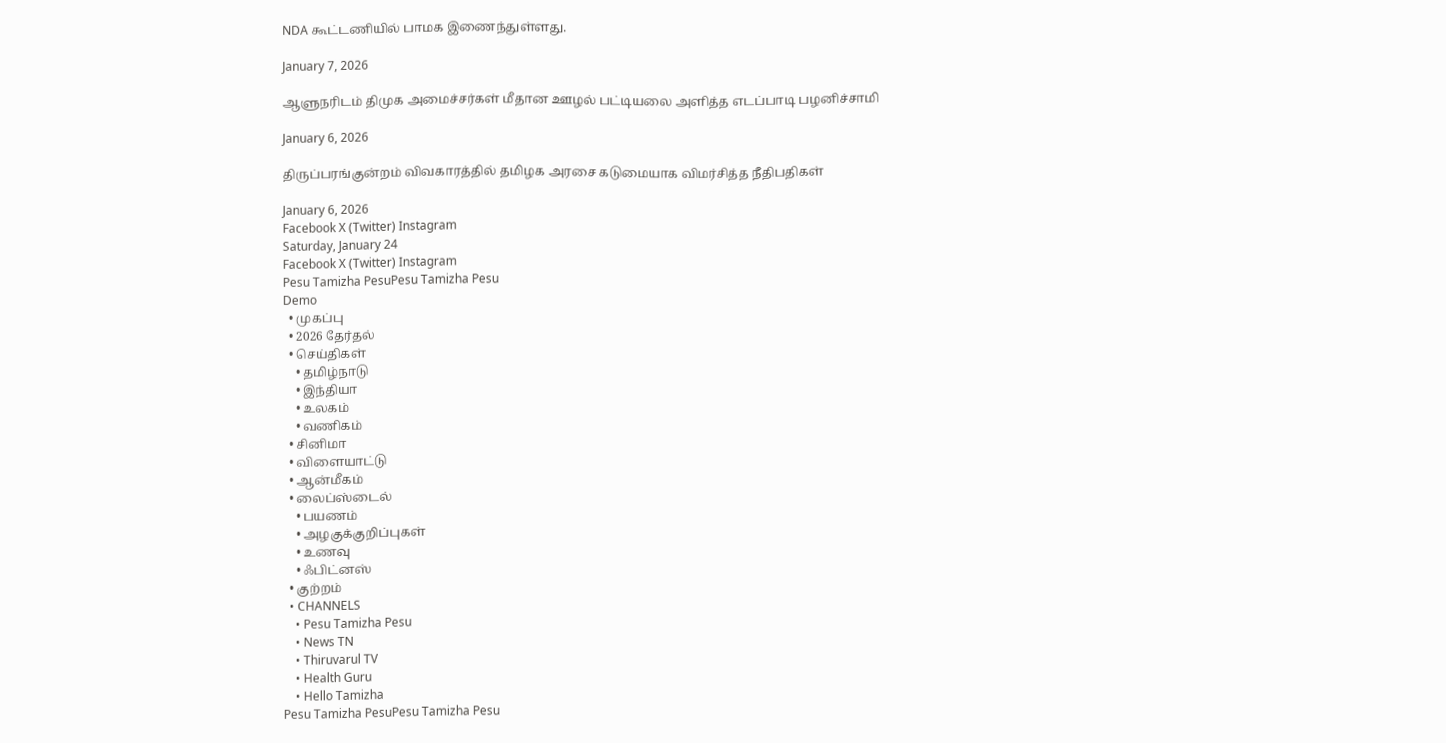NDA கூட்டணியில் பாமக இணைந்துள்ளது.

January 7, 2026

ஆளுநரிடம் திமுக அமைச்சர்கள் மீதான ஊழல் பட்டியலை அளித்த எடப்பாடி பழனிச்சாமி

January 6, 2026

திருப்பரங்குன்றம் விவகாரத்தில் தமிழக அரசை கடுமையாக விமர்சித்த நீதிபதிகள்

January 6, 2026
Facebook X (Twitter) Instagram
Saturday, January 24
Facebook X (Twitter) Instagram
Pesu Tamizha PesuPesu Tamizha Pesu
Demo
  • முகப்பு
  • 2026 தேர்தல்
  • செய்திகள்
    • தமிழ்நாடு
    • இந்தியா
    • உலகம்
    • வணிகம்
  • சினிமா
  • விளையாட்டு
  • ஆன்மீகம்
  • லைப்ஸ்டைல்
    • பயணம்
    • அழகுக்குறிப்புகள்
    • உணவு
    • ஃபிட்னஸ்
  • குற்றம்
  • CHANNELS
    • Pesu Tamizha Pesu
    • News TN
    • Thiruvarul TV
    • Health Guru
    • Hello Tamizha
Pesu Tamizha PesuPesu Tamizha Pesu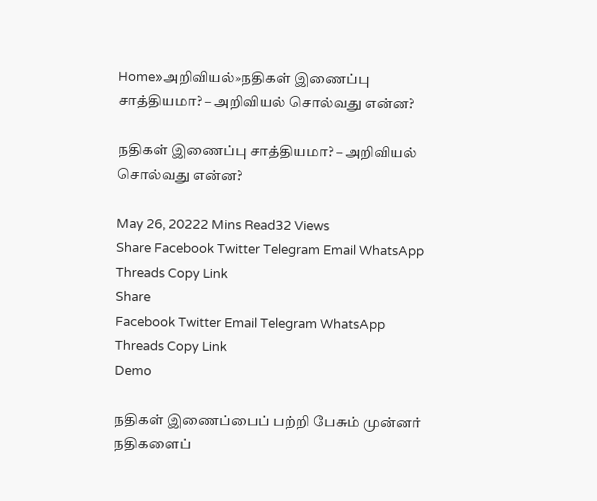Home»அறிவியல்»நதிகள் இணைப்பு சாத்தியமா? – அறிவியல் சொல்வது என்ன?

நதிகள் இணைப்பு சாத்தியமா? – அறிவியல் சொல்வது என்ன?

May 26, 20222 Mins Read32 Views
Share Facebook Twitter Telegram Email WhatsApp Threads Copy Link
Share
Facebook Twitter Email Telegram WhatsApp Threads Copy Link
Demo

நதிகள் இணைப்பைப் பற்றி பேசும் முன்னர் நதிகளைப்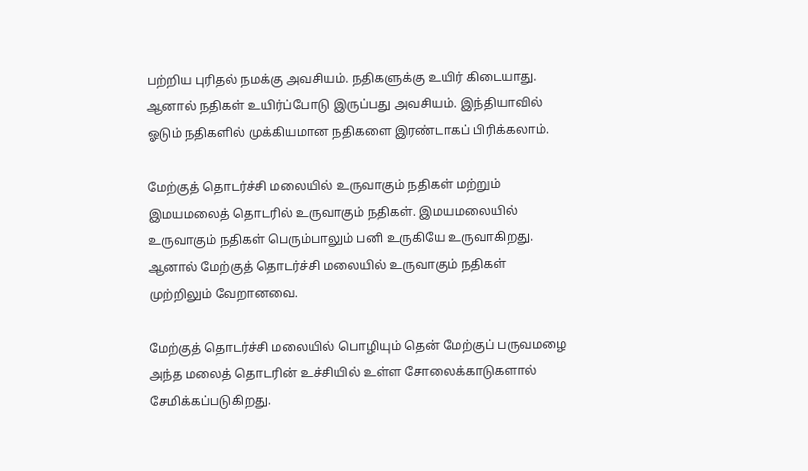பற்றிய புரிதல் நமக்கு அவசியம். நதிகளுக்கு உயிர் கிடையாது. ஆனால் நதிகள் உயிர்ப்போடு இருப்பது அவசியம். இந்தியாவில் ஓடும் நதிகளில் முக்கியமான நதிகளை இரண்டாகப் பிரிக்கலாம்.

மேற்குத் தொடர்ச்சி மலையில் உருவாகும் நதிகள் மற்றும் இமயமலைத் தொடரில் உருவாகும் நதிகள். இமயமலையில் உருவாகும் நதிகள் பெரும்பாலும் பனி உருகியே உருவாகிறது. ஆனால் மேற்குத் தொடர்ச்சி மலையில் உருவாகும் நதிகள் முற்றிலும் வேறானவை.

மேற்குத் தொடர்ச்சி மலையில் பொழியும் தென் மேற்குப் பருவமழை அந்த மலைத் தொடரின் உச்சியில் உள்ள சோலைக்காடுகளால் சேமிக்கப்படுகிறது.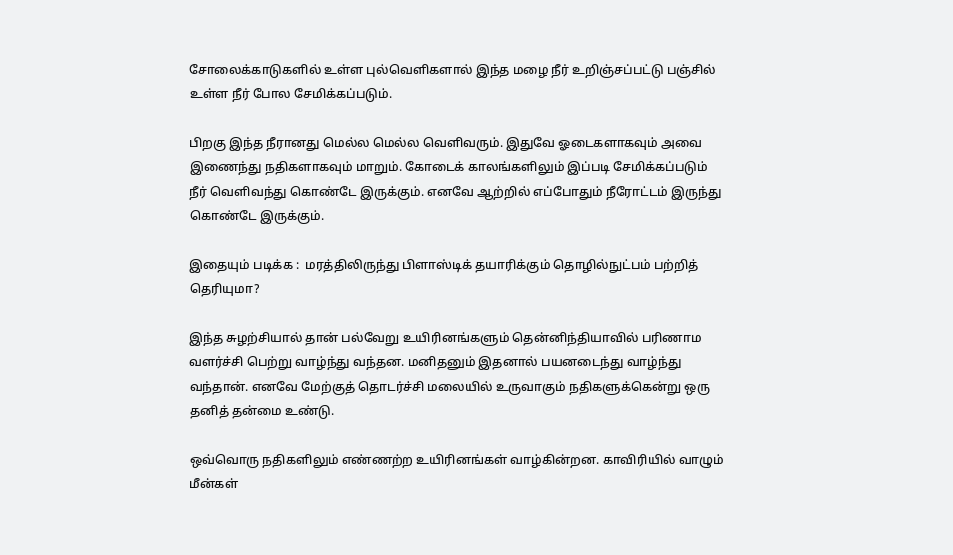சோலைக்காடுகளில் உள்ள புல்வெளிகளால் இந்த மழை நீர் உறிஞ்சப்பட்டு பஞ்சில் உள்ள நீர் போல சேமிக்கப்படும்.

பிறகு இந்த நீரானது மெல்ல மெல்ல வெளிவரும். இதுவே ஓடைகளாகவும் அவை இணைந்து நதிகளாகவும் மாறும். கோடைக் காலங்களிலும் இப்படி சேமிக்கப்படும் நீர் வெளிவந்து கொண்டே இருக்கும். எனவே ஆற்றில் எப்போதும் நீரோட்டம் இருந்து கொண்டே இருக்கும்.

இதையும் படிக்க :  மரத்திலிருந்து பிளாஸ்டிக் தயாரிக்கும் தொழில்நுட்பம் பற்றித் தெரியுமா?

இந்த சுழற்சியால் தான் பல்வேறு உயிரினங்களும் தென்னிந்தியாவில் பரிணாம வளர்ச்சி பெற்று வாழ்ந்து வந்தன. மனிதனும் இதனால் பயனடைந்து வாழ்ந்து வந்தான். எனவே மேற்குத் தொடர்ச்சி மலையில் உருவாகும் நதிகளுக்கென்று ஒரு தனித் தன்மை உண்டு.

ஒவ்வொரு நதிகளிலும் எண்ணற்ற உயிரினங்கள் வாழ்கின்றன. காவிரியில் வாழும் மீன்கள்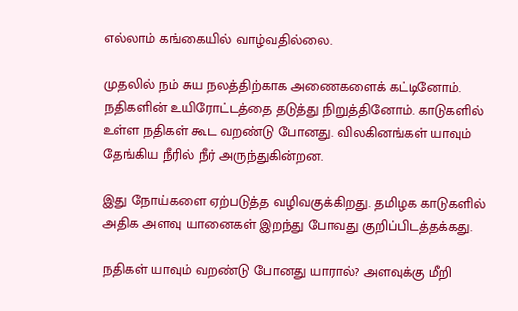எல்லாம் கங்கையில் வாழ்வதில்லை.

முதலில் நம் சுய நலத்திற்காக அணைகளைக் கட்டினோம். நதிகளின் உயிரோட்டத்தை தடுத்து நிறுத்தினோம். காடுகளில் உள்ள நதிகள் கூட வறண்டு போனது. விலகினங்கள் யாவும் தேங்கிய நீரில் நீர் அருந்துகின்றன.

இது நோய்களை ஏற்படுத்த வழிவகுக்கிறது. தமிழக காடுகளில் அதிக அளவு யானைகள் இறந்து போவது குறிப்பிடத்தக்கது.

நதிகள் யாவும் வறண்டு போனது யாரால்? அளவுக்கு மீறி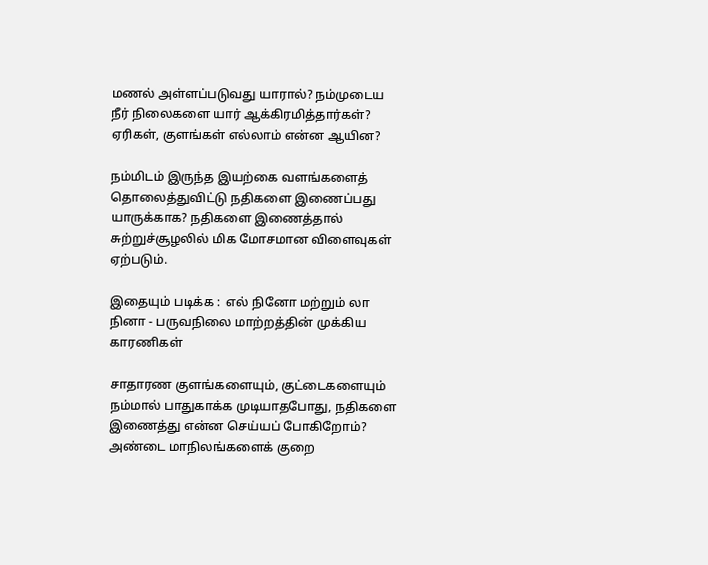மணல் அள்ளப்படுவது யாரால்? நம்முடைய நீர் நிலைகளை யார் ஆக்கிரமித்தார்கள்? ஏரிகள், குளங்கள் எல்லாம் என்ன ஆயின?

நம்மிடம் இருந்த இயற்கை வளங்களைத் தொலைத்துவிட்டு நதிகளை இணைப்பது யாருக்காக? நதிகளை இணைத்தால் சுற்றுச்சூழலில் மிக மோசமான விளைவுகள் ஏற்படும்.

இதையும் படிக்க :  எல் நினோ மற்றும் லா நினா - பருவநிலை மாற்றத்தின் முக்கிய காரணிகள்

சாதாரண குளங்களையும், குட்டைகளையும் நம்மால் பாதுகாக்க முடியாதபோது, நதிகளை இணைத்து என்ன செய்யப் போகிறோம்? அண்டை மாநிலங்களைக் குறை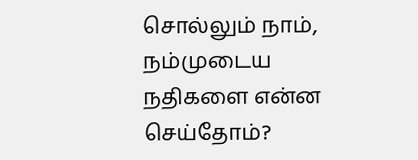சொல்லும் நாம், நம்முடைய நதிகளை என்ன செய்தோம்?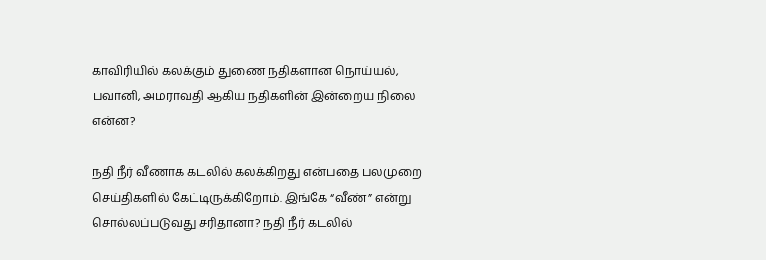காவிரியில் கலக்கும் துணை நதிகளான நொய்யல், பவானி, அமராவதி ஆகிய நதிகளின் இன்றைய நிலை என்ன?

நதி நீர் வீணாக கடலில் கலக்கிறது என்பதை பலமுறை செய்திகளில் கேட்டிருக்கிறோம். இங்கே “வீண்” என்று சொல்லப்படுவது சரிதானா? நதி நீர் கடலில்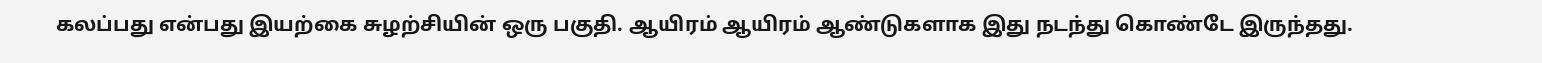கலப்பது என்பது இயற்கை சுழற்சியின் ஒரு பகுதி. ஆயிரம் ஆயிரம் ஆண்டுகளாக இது நடந்து கொண்டே இருந்தது.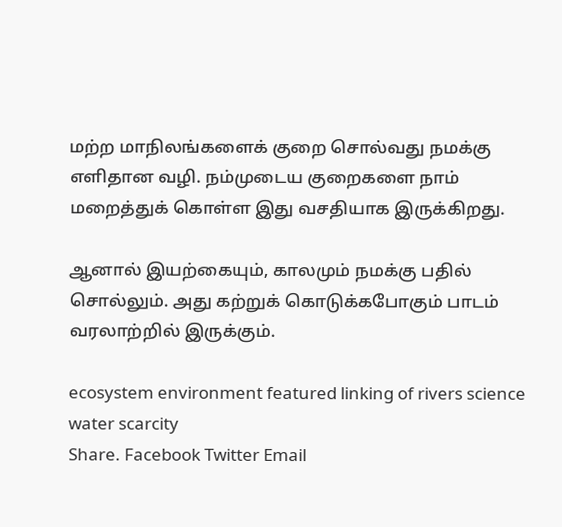மற்ற மாநிலங்களைக் குறை சொல்வது நமக்கு எளிதான வழி. நம்முடைய குறைகளை நாம் மறைத்துக் கொள்ள இது வசதியாக இருக்கிறது.

ஆனால் இயற்கையும், காலமும் நமக்கு பதில் சொல்லும். அது கற்றுக் கொடுக்கபோகும் பாடம் வரலாற்றில் இருக்கும்.

ecosystem environment featured linking of rivers science water scarcity
Share. Facebook Twitter Email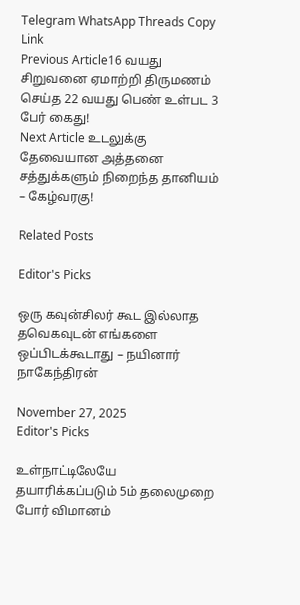Telegram WhatsApp Threads Copy Link
Previous Article16 வயது சிறுவனை ஏமாற்றி திருமணம் செய்த 22 வயது பெண் உள்பட 3 பேர் கைது!
Next Article உடலுக்கு தேவையான அத்தனை சத்துக்களும் நிறைந்த தானியம் – கேழ்வரகு!

Related Posts

Editor's Picks

ஒரு கவுன்சிலர் கூட இல்லாத தவெகவுடன் எங்களை ஒப்பிடக்கூடாது – நயினார் நாகேந்திரன்

November 27, 2025
Editor's Picks

உள்நாட்டிலேயே தயாரிக்கப்படும் 5ம் தலைமுறை போர் விமானம்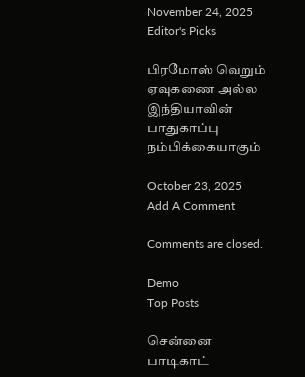November 24, 2025
Editor's Picks

பிரமோஸ் வெறும் ஏவுகணை அல்ல இந்தியாவின் பாதுகாப்பு நம்பிக்கையாகும்

October 23, 2025
Add A Comment

Comments are closed.

Demo
Top Posts

சென்னை பாடிகாட்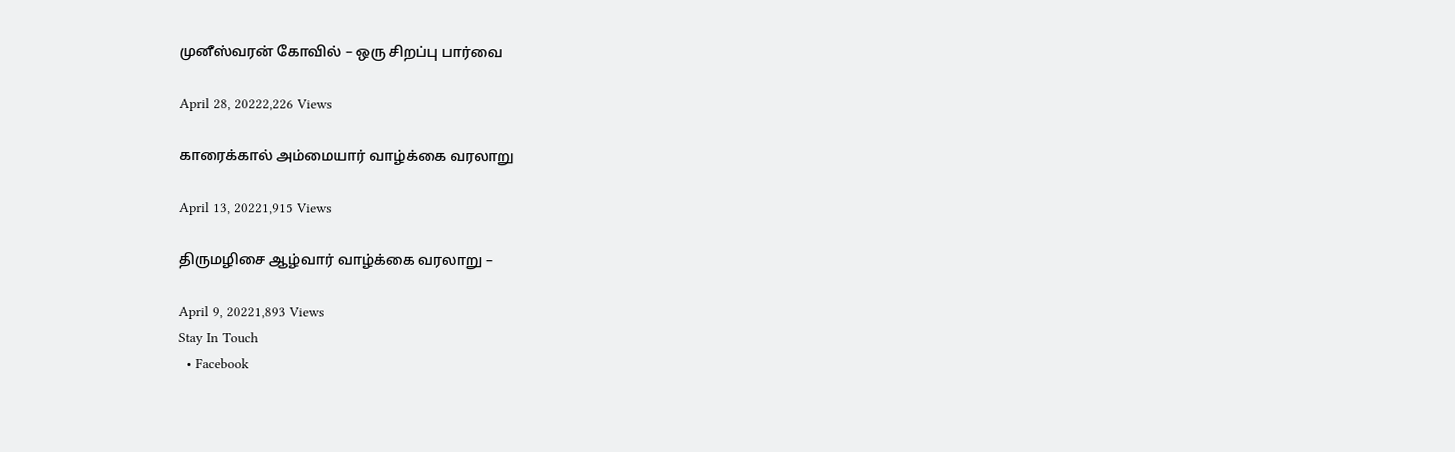முனீஸ்வரன் கோவில் – ஒரு சிறப்பு பார்வை

April 28, 20222,226 Views

காரைக்கால் அம்மையார் வாழ்க்கை வரலாறு

April 13, 20221,915 Views

திருமழிசை ஆழ்வார் வாழ்க்கை வரலாறு –

April 9, 20221,893 Views
Stay In Touch
  • Facebook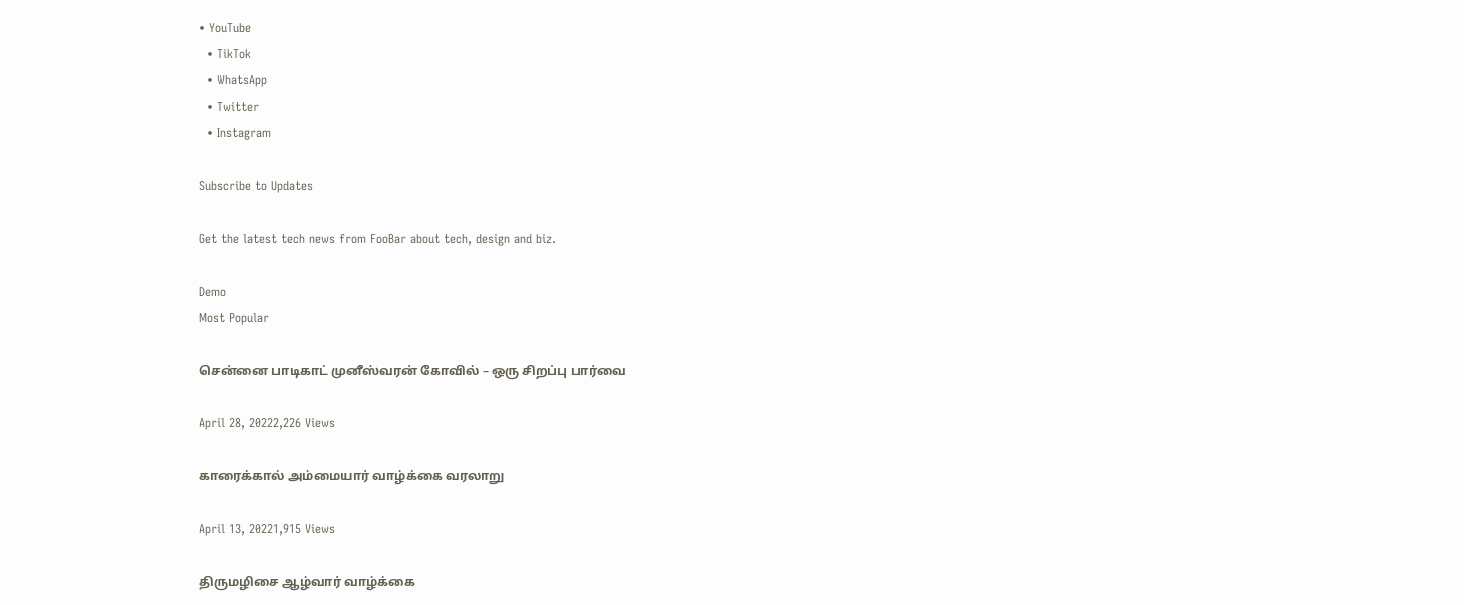• YouTube
  • TikTok
  • WhatsApp
  • Twitter
  • Instagram

Subscribe to Updates

Get the latest tech news from FooBar about tech, design and biz.

Demo
Most Popular

சென்னை பாடிகாட் முனீஸ்வரன் கோவில் – ஒரு சிறப்பு பார்வை

April 28, 20222,226 Views

காரைக்கால் அம்மையார் வாழ்க்கை வரலாறு

April 13, 20221,915 Views

திருமழிசை ஆழ்வார் வாழ்க்கை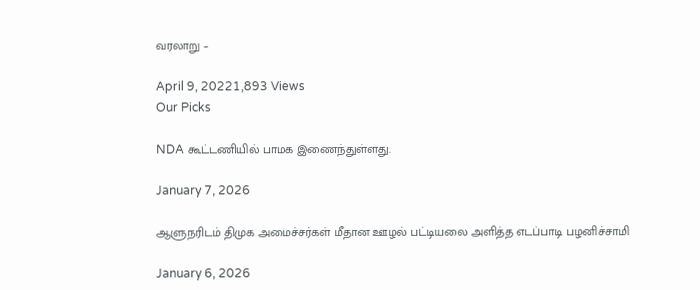வரலாறு –

April 9, 20221,893 Views
Our Picks

NDA கூட்டணியில் பாமக இணைந்துள்ளது.

January 7, 2026

ஆளுநரிடம் திமுக அமைச்சர்கள் மீதான ஊழல் பட்டியலை அளித்த எடப்பாடி பழனிச்சாமி

January 6, 2026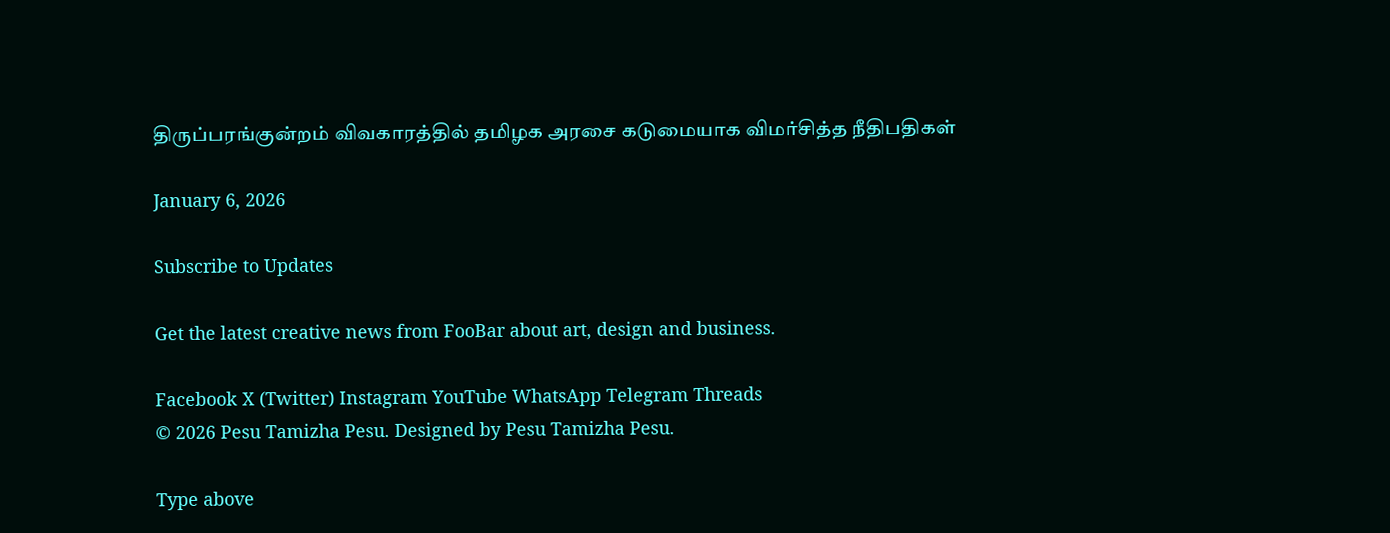திருப்பரங்குன்றம் விவகாரத்தில் தமிழக அரசை கடுமையாக விமர்சித்த நீதிபதிகள்

January 6, 2026

Subscribe to Updates

Get the latest creative news from FooBar about art, design and business.

Facebook X (Twitter) Instagram YouTube WhatsApp Telegram Threads
© 2026 Pesu Tamizha Pesu. Designed by Pesu Tamizha Pesu.

Type above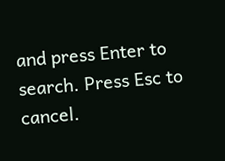and press Enter to search. Press Esc to cancel.